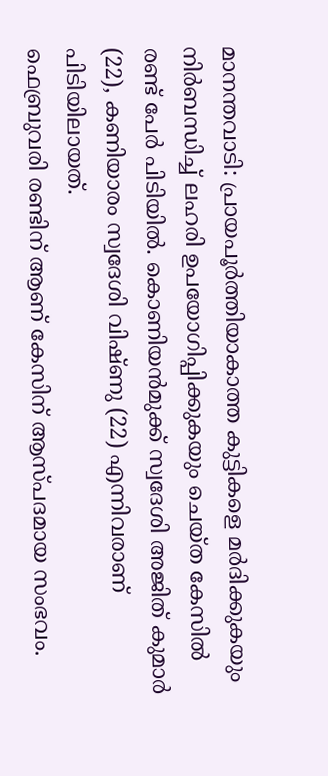മാനന്തവാടി: പ്രായപൂർത്തിയാകാത്ത കുട്ടികളെ മർദിക്കുകയും നിർബന്ധിച്ച് ലഹരി ഉപയോഗിപ്പിക്കുകയും ചെയ്ത കേസിൽ രണ്ട് പേർ പിടിയിൽ. കൊണിയൻമുക്ക് സ്വദേശി അജിത് കുമാർ (22), കണിയാരം സ്വദേശി വിഷ്ണു (22) എന്നിവരാണ് പിടിയിലായത്.
ഫെബ്രുവരി രണ്ടിന് ആണ് കേസിന് ആസ്പദമായ സംഭവം.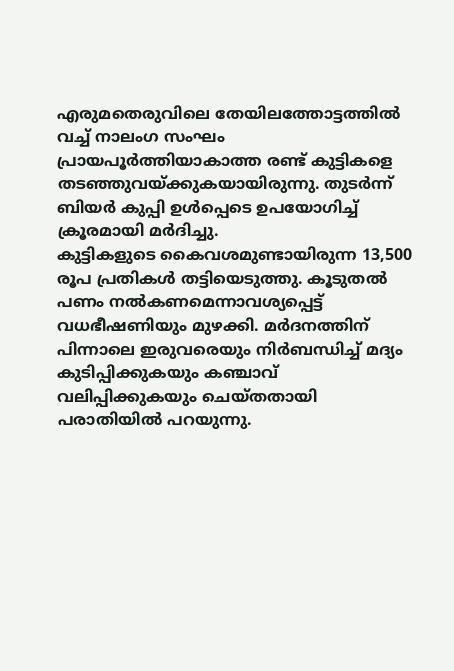എരുമതെരുവിലെ തേയിലത്തോട്ടത്തിൽ വച്ച് നാലംഗ സംഘം പ്രായപൂർത്തിയാകാത്ത രണ്ട് കുട്ടികളെ തടഞ്ഞുവയ്ക്കുകയായിരുന്നു. തുടർന്ന് ബിയർ കുപ്പി ഉൾപ്പെടെ ഉപയോഗിച്ച് ക്രൂരമായി മർദിച്ചു.
കുട്ടികളുടെ കൈവശമുണ്ടായിരുന്ന 13,500 രൂപ പ്രതികൾ തട്ടിയെടുത്തു. കൂടുതൽ പണം നൽകണമെന്നാവശ്യപ്പെട്ട് വധഭീഷണിയും മുഴക്കി. മർദനത്തിന് പിന്നാലെ ഇരുവരെയും നിർബന്ധിച്ച് മദ്യം കുടിപ്പിക്കുകയും കഞ്ചാവ് വലിപ്പിക്കുകയും ചെയ്തതായി പരാതിയിൽ പറയുന്നു.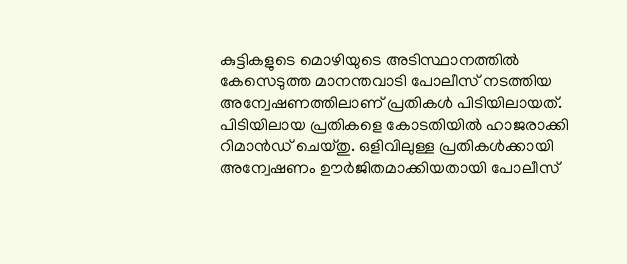കുട്ടികളുടെ മൊഴിയുടെ അടിസ്ഥാനത്തിൽ കേസെടുത്ത മാനന്തവാടി പോലീസ് നടത്തിയ അന്വേഷണത്തിലാണ് പ്രതികൾ പിടിയിലായത്. പിടിയിലായ പ്രതികളെ കോടതിയിൽ ഹാജരാക്കി റിമാൻഡ് ചെയ്തു. ഒളിവിലുള്ള പ്രതികൾക്കായി അന്വേഷണം ഊർജിതമാക്കിയതായി പോലീസ്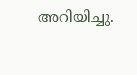അറിയിച്ചു.